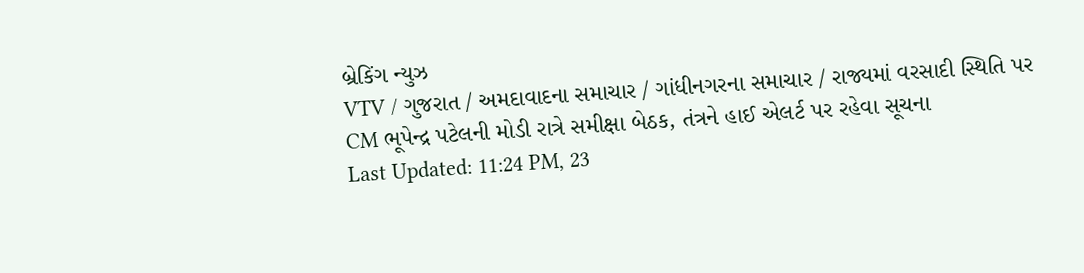બ્રેકિંગ ન્યુઝ
VTV / ગુજરાત / અમદાવાદના સમાચાર / ગાંધીનગરના સમાચાર / રાજ્યમાં વરસાદી સ્થિતિ પર CM ભૂપેન્દ્ર પટેલની મોડી રાત્રે સમીક્ષા બેઠક, તંત્રને હાઈ એલર્ટ પર રહેવા સૂચના
Last Updated: 11:24 PM, 23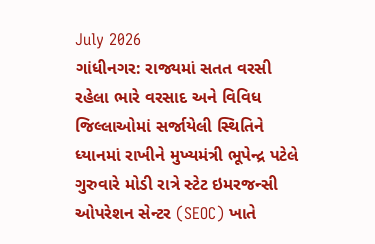July 2026
ગાંધીનગર: રાજ્યમાં સતત વરસી રહેલા ભારે વરસાદ અને વિવિધ જિલ્લાઓમાં સર્જાયેલી સ્થિતિને ધ્યાનમાં રાખીને મુખ્યમંત્રી ભૂપેન્દ્ર પટેલે ગુરુવારે મોડી રાત્રે સ્ટેટ ઇમરજન્સી ઓપરેશન સેન્ટર (SEOC) ખાતે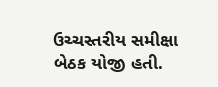ઉચ્ચસ્તરીય સમીક્ષા બેઠક યોજી હતી.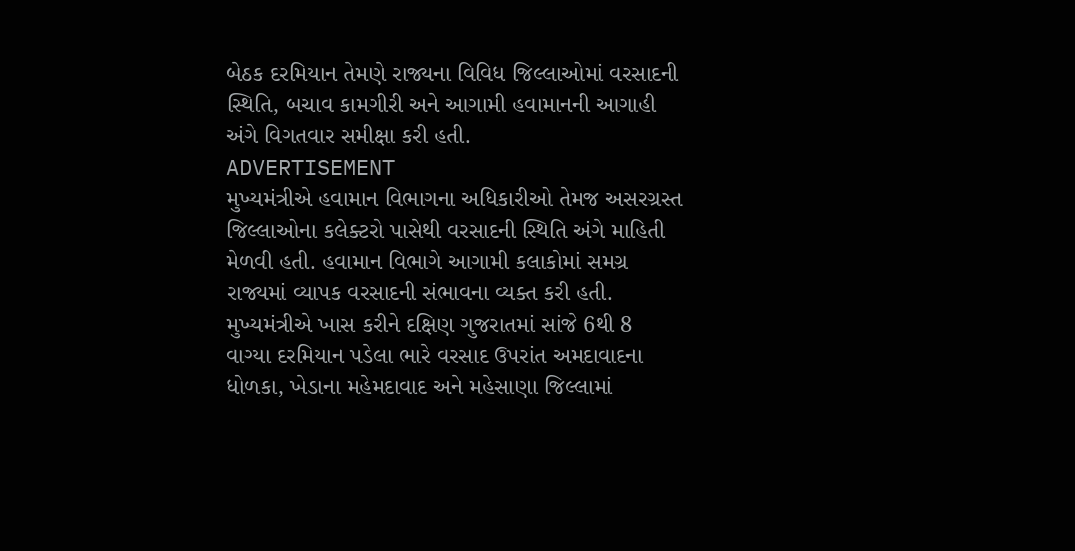બેઠક દરમિયાન તેમણે રાજ્યના વિવિધ જિલ્લાઓમાં વરસાદની સ્થિતિ, બચાવ કામગીરી અને આગામી હવામાનની આગાહી અંગે વિગતવાર સમીક્ષા કરી હતી.
ADVERTISEMENT
મુખ્યમંત્રીએ હવામાન વિભાગના અધિકારીઓ તેમજ અસરગ્રસ્ત જિલ્લાઓના કલેક્ટરો પાસેથી વરસાદની સ્થિતિ અંગે માહિતી મેળવી હતી. હવામાન વિભાગે આગામી કલાકોમાં સમગ્ર રાજ્યમાં વ્યાપક વરસાદની સંભાવના વ્યક્ત કરી હતી. મુખ્યમંત્રીએ ખાસ કરીને દક્ષિણ ગુજરાતમાં સાંજે 6થી 8 વાગ્યા દરમિયાન પડેલા ભારે વરસાદ ઉપરાંત અમદાવાદના ધોળકા, ખેડાના મહેમદાવાદ અને મહેસાણા જિલ્લામાં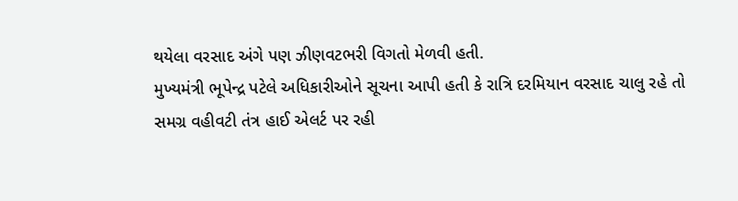થયેલા વરસાદ અંગે પણ ઝીણવટભરી વિગતો મેળવી હતી.
મુખ્યમંત્રી ભૂપેન્દ્ર પટેલે અધિકારીઓને સૂચના આપી હતી કે રાત્રિ દરમિયાન વરસાદ ચાલુ રહે તો સમગ્ર વહીવટી તંત્ર હાઈ એલર્ટ પર રહી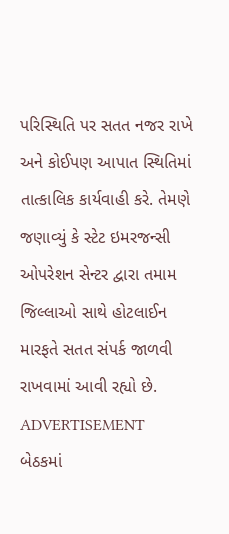પરિસ્થિતિ પર સતત નજર રાખે અને કોઈપણ આપાત સ્થિતિમાં તાત્કાલિક કાર્યવાહી કરે. તેમણે જણાવ્યું કે સ્ટેટ ઇમરજન્સી ઓપરેશન સેન્ટર દ્વારા તમામ જિલ્લાઓ સાથે હોટલાઈન મારફતે સતત સંપર્ક જાળવી રાખવામાં આવી રહ્યો છે.
ADVERTISEMENT
બેઠકમાં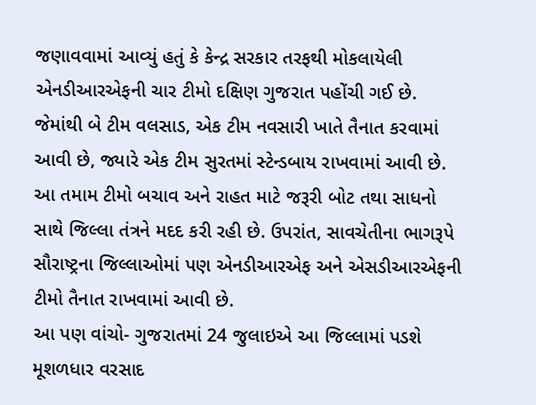જણાવવામાં આવ્યું હતું કે કેન્દ્ર સરકાર તરફથી મોકલાયેલી એનડીઆરએફની ચાર ટીમો દક્ષિણ ગુજરાત પહોંચી ગઈ છે. જેમાંથી બે ટીમ વલસાડ, એક ટીમ નવસારી ખાતે તૈનાત કરવામાં આવી છે, જ્યારે એક ટીમ સુરતમાં સ્ટેન્ડબાય રાખવામાં આવી છે. આ તમામ ટીમો બચાવ અને રાહત માટે જરૂરી બોટ તથા સાધનો સાથે જિલ્લા તંત્રને મદદ કરી રહી છે. ઉપરાંત, સાવચેતીના ભાગરૂપે સૌરાષ્ટ્રના જિલ્લાઓમાં પણ એનડીઆરએફ અને એસડીઆરએફની ટીમો તૈનાત રાખવામાં આવી છે.
આ પણ વાંચો- ગુજરાતમાં 24 જુલાઇએ આ જિલ્લામાં પડશે મૂશળધાર વરસાદ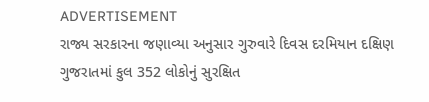ADVERTISEMENT
રાજ્ય સરકારના જણાવ્યા અનુસાર ગુરુવારે દિવસ દરમિયાન દક્ષિણ ગુજરાતમાં કુલ 352 લોકોનું સુરક્ષિત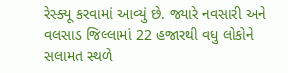રેસ્ક્યૂ કરવામાં આવ્યું છે. જ્યારે નવસારી અને વલસાડ જિલ્લામાં 22 હજારથી વધુ લોકોને સલામત સ્થળે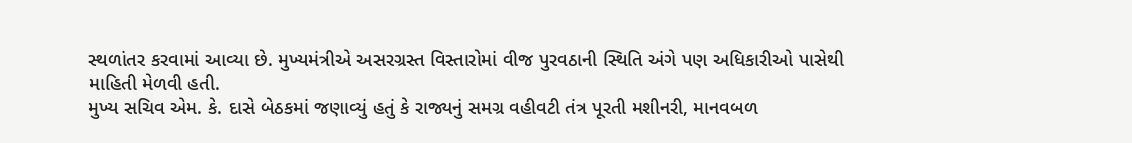સ્થળાંતર કરવામાં આવ્યા છે. મુખ્યમંત્રીએ અસરગ્રસ્ત વિસ્તારોમાં વીજ પુરવઠાની સ્થિતિ અંગે પણ અધિકારીઓ પાસેથી માહિતી મેળવી હતી.
મુખ્ય સચિવ એમ. કે. દાસે બેઠકમાં જણાવ્યું હતું કે રાજ્યનું સમગ્ર વહીવટી તંત્ર પૂરતી મશીનરી, માનવબળ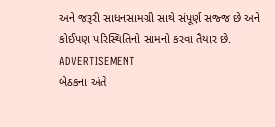અને જરૂરી સાધનસામગ્રી સાથે સંપૂર્ણ સજ્જ છે અને કોઈપણ પરિસ્થિતિનો સામનો કરવા તૈયાર છે.
ADVERTISEMENT
બેઠકના અંતે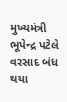મુખ્યમંત્રી ભૂપેન્દ્ર પટેલે વરસાદ બંધ થયા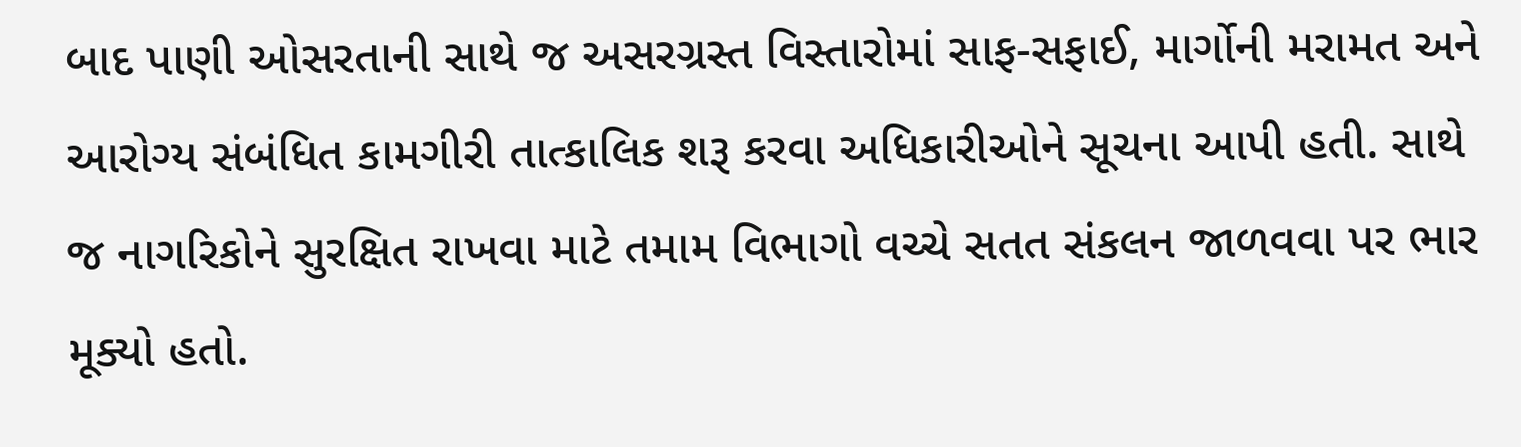બાદ પાણી ઓસરતાની સાથે જ અસરગ્રસ્ત વિસ્તારોમાં સાફ-સફાઈ, માર્ગોની મરામત અને આરોગ્ય સંબંધિત કામગીરી તાત્કાલિક શરૂ કરવા અધિકારીઓને સૂચના આપી હતી. સાથે જ નાગરિકોને સુરક્ષિત રાખવા માટે તમામ વિભાગો વચ્ચે સતત સંકલન જાળવવા પર ભાર મૂક્યો હતો.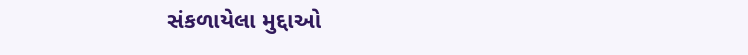સંકળાયેલા મુદ્દાઓ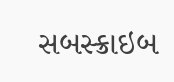સબસ્ક્રાઇબ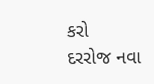કરો
દરરોજ નવા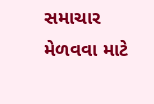સમાચાર મેળવવા માટે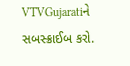VTVGujaratiને સબસ્ક્રાઈબ કરો.